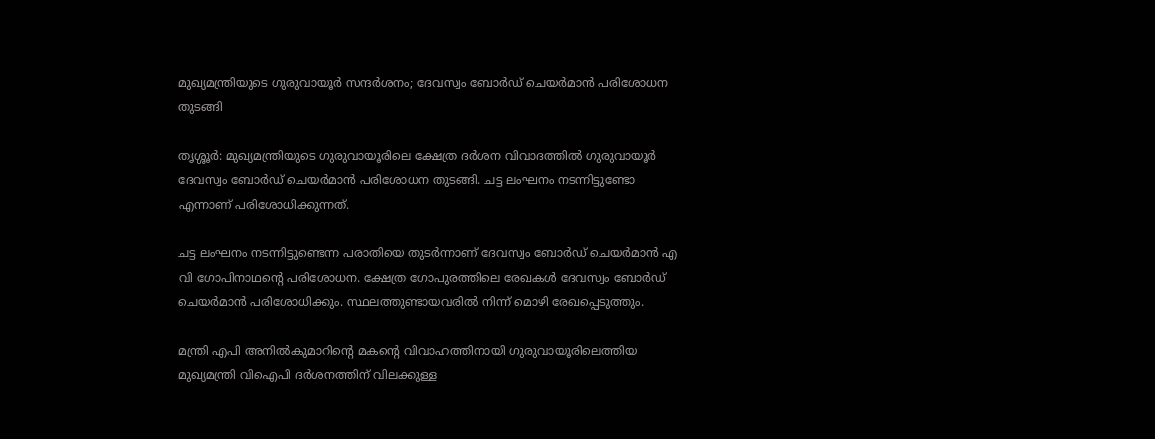മുഖ്യമന്ത്രിയുടെ ഗുരുവായൂർ സന്ദർശനം; ദേവസ്വം ബോർഡ് ചെയർമാൻ പരിശോധന തുടങ്ങി

തൃശ്ശൂര്‍: മുഖ്യമന്ത്രിയുടെ ഗുരുവായൂരിലെ ക്ഷേത്ര ദര്‍ശന വിവാദത്തില്‍ ഗുരുവായൂർ ദേവസ്വം ബോർഡ് ചെയർമാൻ പരിശോധന തുടങ്ങി. ചട്ട ലംഘനം നടന്നിട്ടുണ്ടോ എന്നാണ് പരിശോധിക്കുന്നത്.

ചട്ട ലംഘനം നടന്നിട്ടുണ്ടെന്ന പരാതിയെ തുടർന്നാണ് ദേവസ്വം ബോർഡ് ചെയർമാൻ എ വി ഗോപിനാഥന്റെ പരിശോധന. ക്ഷേത്ര ഗോപുരത്തിലെ രേഖകൾ ദേവസ്വം ബോർഡ് ചെയർമാൻ പരിശോധിക്കും. സ്ഥലത്തുണ്ടായവരിൽ നിന്ന് മൊഴി രേഖപ്പെടുത്തും.

മന്ത്രി എപി അനില്‍കുമാറിന്‍റെ മകന്‍റെ വിവാഹത്തിനായി ഗുരുവായൂരിലെത്തിയ മുഖ്യമന്ത്രി വിഐപി ദര്‍ശനത്തിന് വിലക്കുള്ള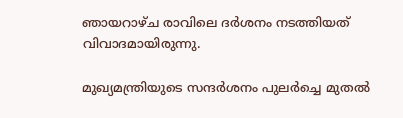ഞായറാഴ്ച രാവിലെ ദര്‍ശനം നടത്തിയത് വിവാദമായിരുന്നു.

മുഖ്യമന്ത്രിയുടെ സന്ദർശനം പുലര്‍ച്ചെ മുതല്‍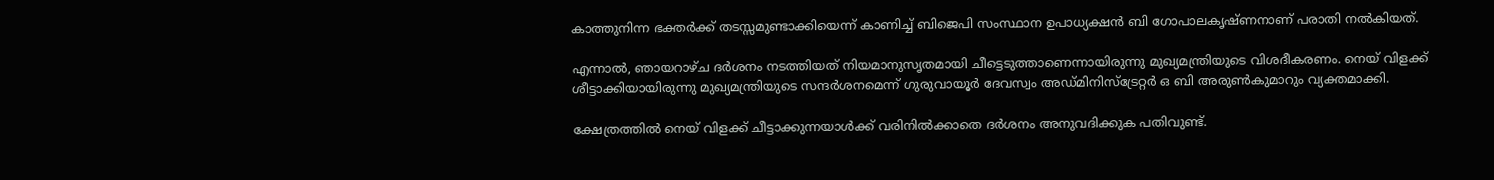കാത്തുനിന്ന ഭക്തര്‍ക്ക് തടസ്സമുണ്ടാക്കിയെന്ന് കാണിച്ച് ബിജെപി സംസ്ഥാന ഉപാധ്യക്ഷന്‍ ബി ഗോപാലകൃഷ്ണനാണ് പരാതി നല്‍കിയത്.

എന്നാല്‍, ഞായറാഴ്ച ദര്‍ശനം നടത്തിയത് നിയമാനുസൃതമായി ചീട്ടെടുത്താണെന്നായിരുന്നു മുഖ്യമന്ത്രിയുടെ വിശദീകരണം. നെയ് വിളക്ക് ശീട്ടാക്കിയായിരുന്നു മുഖ്യമന്ത്രിയുടെ സന്ദര്‍ശനമെന്ന് ഗുരുവായൂര്‍ ദേവസ്വം അഡ്മിനിസ്ട്രേറ്റര്‍ ഒ ബി അരുണ്‍കുമാറും വ്യക്തമാക്കി.

ക്ഷേത്രത്തില്‍ നെയ് വിളക്ക് ചീട്ടാക്കുന്നയാള്‍ക്ക് വരിനില്‍ക്കാതെ ദര്‍ശനം അനുവദിക്കുക പതിവുണ്ട്.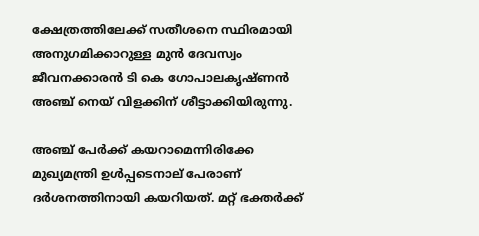ക്ഷേത്രത്തിലേക്ക് സതീശനെ സ്ഥിരമായി അനുഗമിക്കാറുള്ള മുന്‍ ദേവസ്വം ജീവനക്കാരന്‍ ടി കെ ഗോപാലകൃഷ്ണന്‍ അഞ്ച് നെയ് വിളക്കിന് ശീട്ടാക്കിയിരുന്നു.

അഞ്ച് പേര്‍ക്ക് കയറാമെന്നിരിക്കേ മുഖ്യമന്ത്രി ഉള്‍പ്പടെനാല് പേരാണ് ദര്‍ശനത്തിനായി കയറിയത്. മറ്റ് ഭക്തര്‍ക്ക്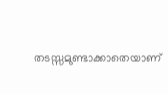തടസ്സമുണ്ടാക്കാതെയാണ്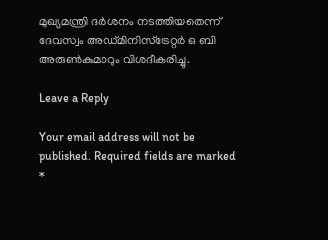മുഖ്യമന്ത്രി ദര്‍ശനം നടത്തിയതെന്ന് ദേവസ്വം അഡ്മിനിസ്ട്രേറ്റര്‍ ഒ ബി അരുണ്‍കുമാറും വിശദീകരിച്ചു.

Leave a Reply

Your email address will not be published. Required fields are marked *